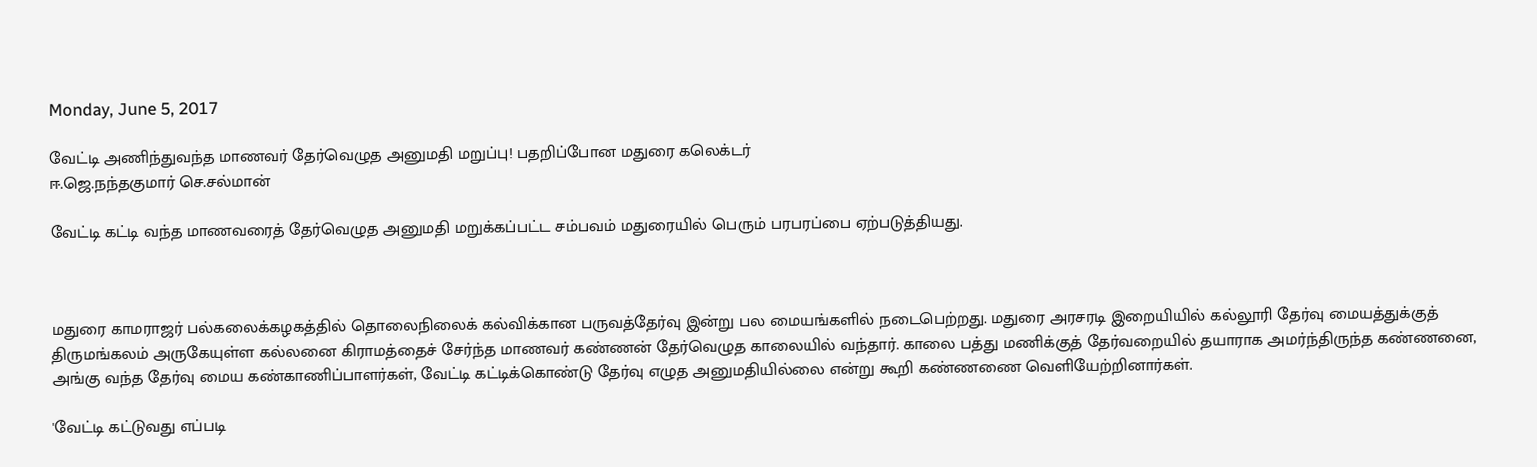Monday, June 5, 2017

வேட்டி அணிந்துவந்த மாணவர் தேர்வெழுத அனுமதி மறுப்பு! பதறிப்போன மதுரை கலெக்டர்
ஈ.ஜெ.நந்தகுமார் செ.சல்மான்

வேட்டி கட்டி வந்த மாணவரைத் தேர்வெழுத அனுமதி மறுக்கப்பட்ட சம்பவம் மதுரையில் பெரும் பரபரப்பை ஏற்படுத்தியது.



மதுரை காமராஜர் பல்கலைக்கழகத்தில் தொலைநிலைக் கல்விக்கான பருவத்தேர்வு இன்று பல மையங்களில் நடைபெற்றது. மதுரை அரசரடி இறையியில் கல்லூரி தேர்வு மையத்துக்குத் திருமங்கலம் அருகேயுள்ள கல்லனை கிராமத்தைச் சேர்ந்த மாணவர் கண்ணன் தேர்வெழுத காலையில் வந்தார். காலை பத்து மணிக்குத் தேர்வறையில் தயாராக அமர்ந்திருந்த கண்ணனை, அங்கு வந்த தேர்வு மைய கண்காணிப்பாளர்கள், வேட்டி கட்டிக்கொண்டு தேர்வு எழுத அனுமதியில்லை என்று கூறி கண்ணணை வெளியேற்றினார்கள்.

'வேட்டி கட்டுவது எப்படி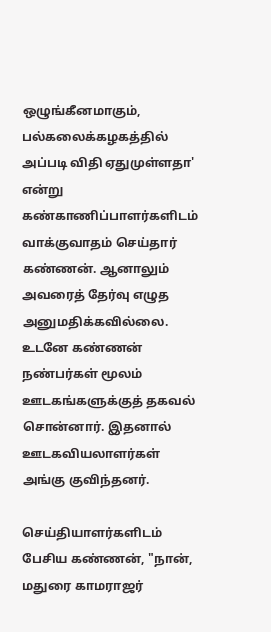ஒழுங்கீனமாகும், பல்கலைக்கழகத்தில் அப்படி விதி ஏதுமுள்ளதா' என்று கண்காணிப்பாளர்களிடம் வாக்குவாதம் செய்தார் கண்ணன். ஆனாலும் அவரைத் தேர்வு எழுத அனுமதிக்கவில்லை. உடனே கண்ணன் நண்பர்கள் மூலம் ஊடகங்களுக்குத் தகவல் சொன்னார். இதனால் ஊடகவியலாளர்கள் அங்கு குவிந்தனர்.

செய்தியாளர்களிடம் பேசிய கண்ணன், "நான், மதுரை காமராஜர்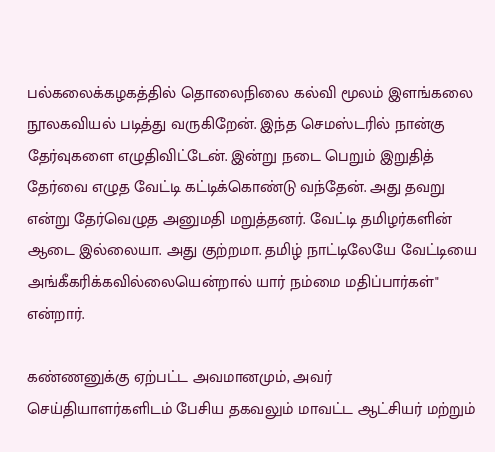பல்கலைக்கழகத்தில் தொலைநிலை கல்வி மூலம் இளங்கலை நூலகவியல் படித்து வருகிறேன். இந்த செமஸ்டரில் நான்கு தேர்வுகளை எழுதிவிட்டேன். இன்று நடை பெறும் இறுதித் தேர்வை எழுத வேட்டி கட்டிக்கொண்டு வந்தேன். அது தவறு என்று தேர்வெழுத அனுமதி மறுத்தனர். வேட்டி தமிழர்களின் ஆடை இல்லையா. அது குற்றமா. தமிழ் நாட்டிலேயே வேட்டியை அங்கீகரிக்கவில்லையென்றால் யார் நம்மை மதிப்பார்கள்" என்றார்.

கண்ணனுக்கு ஏற்பட்ட அவமானமும், அவர் செய்தியாளர்களிடம் பேசிய தகவலும் மாவட்ட ஆட்சியர் மற்றும்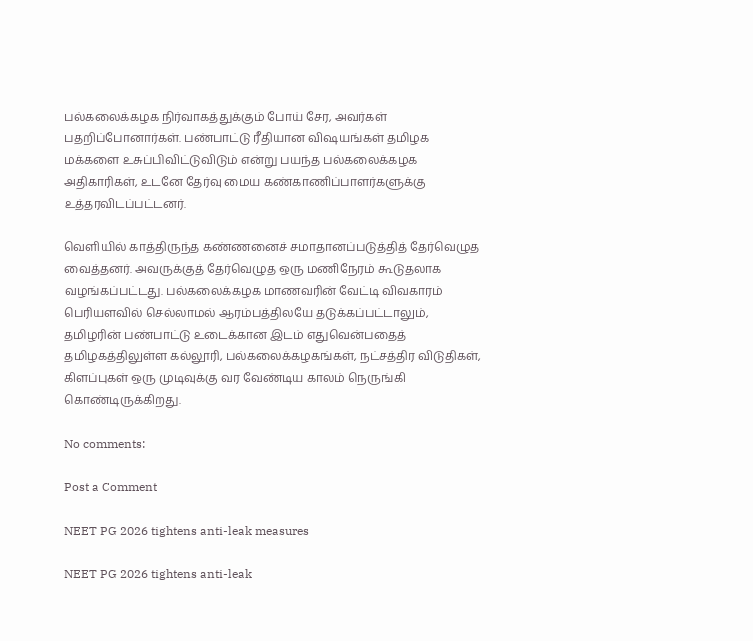பல்கலைக்கழக நிர்வாகத்துக்கும் போய் சேர, அவர்கள் பதறிப்போனார்கள். பண்பாட்டு ரீதியான விஷயங்கள் தமிழக மக்களை உசுப்பிவிட்டுவிடும் என்று பயந்த பல்கலைக்கழக அதிகாரிகள், உடனே தேர்வு மைய கண்காணிப்பாளர்களுக்கு உத்தரவிடப்பட்டனர்.

வெளியில் காத்திருந்த கண்ணனைச் சமாதானப்படுத்தித் தேர்வெழுத வைத்தனர். அவருக்குத் தேர்வெழுத ஒரு மணிநேரம் கூடுதலாக வழங்கப்பட்டது. பல்கலைக்கழக மாணவரின் வேட்டி விவகாரம் பெரியளவில் செல்லாமல் ஆரம்பத்திலயே தடுக்கப்பட்டாலும், தமிழரின் பண்பாட்டு உடைக்கான இடம் எதுவென்பதைத் தமிழகத்திலுள்ள கல்லூரி, பல்கலைக்கழகங்கள், நட்சத்திர விடுதிகள், கிளப்புகள் ஒரு முடிவுக்கு வர வேண்டிய காலம் நெருங்கி கொண்டிருக்கிறது.

No comments:

Post a Comment

NEET PG 2026 tightens anti-leak measures

NEET PG 2026 tightens anti-leak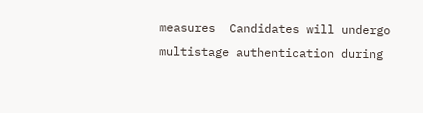measures  Candidates will undergo multistage authentication during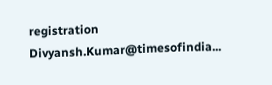registration  Divyansh.Kumar@timesofindia...